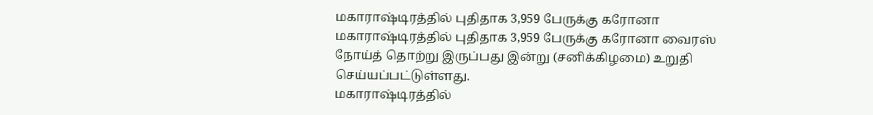மகாராஷ்டிரத்தில் புதிதாக 3,959 பேருக்கு கரோனா
மகாராஷ்டிரத்தில் புதிதாக 3,959 பேருக்கு கரோனா வைரஸ் நோய்த் தொற்று இருப்பது இன்று (சனிக்கிழமை) உறுதி செய்யப்பட்டுள்ளது.
மகாராஷ்டிரத்தில்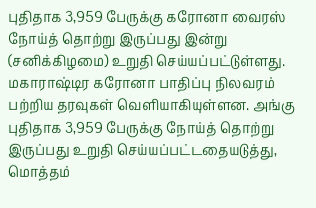புதிதாக 3,959 பேருக்கு கரோனா வைரஸ் நோய்த் தொற்று இருப்பது இன்று (சனிக்கிழமை) உறுதி செய்யப்பட்டுள்ளது.
மகாராஷ்டிர கரோனா பாதிப்பு நிலவரம் பற்றிய தரவுகள் வெளியாகியுள்ளன. அங்கு புதிதாக 3,959 பேருக்கு நோய்த் தொற்று இருப்பது உறுதி செய்யப்பட்டதையடுத்து, மொத்தம்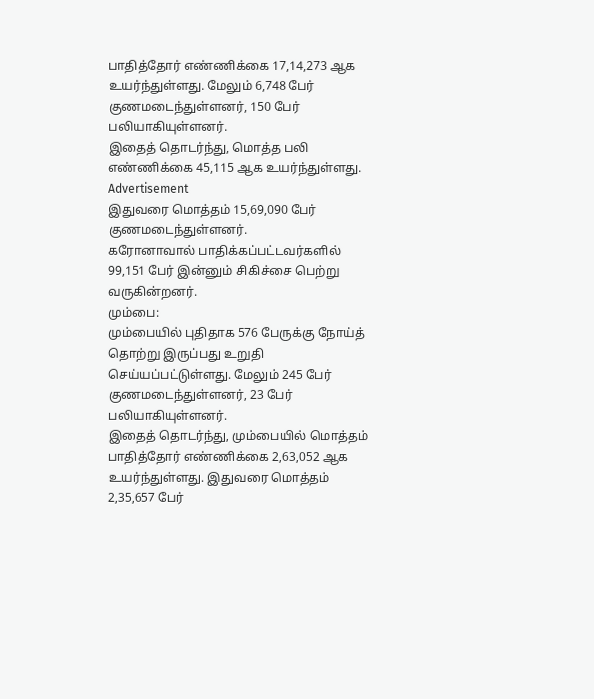பாதித்தோர் எண்ணிக்கை 17,14,273 ஆக உயர்ந்துள்ளது. மேலும் 6,748 பேர் குணமடைந்துள்ளனர், 150 பேர் பலியாகியுள்ளனர்.
இதைத் தொடர்ந்து, மொத்த பலி எண்ணிக்கை 45,115 ஆக உயர்ந்துள்ளது.
Advertisement
இதுவரை மொத்தம் 15,69,090 பேர் குணமடைந்துள்ளனர்.
கரோனாவால் பாதிக்கப்பட்டவர்களில் 99,151 பேர் இன்னும் சிகிச்சை பெற்று வருகின்றனர்.
மும்பை:
மும்பையில் புதிதாக 576 பேருக்கு நோய்த் தொற்று இருப்பது உறுதி செய்யப்பட்டுள்ளது. மேலும் 245 பேர் குணமடைந்துள்ளனர், 23 பேர் பலியாகியுள்ளனர்.
இதைத் தொடர்ந்து, மும்பையில் மொத்தம் பாதித்தோர் எண்ணிக்கை 2,63,052 ஆக உயர்ந்துள்ளது. இதுவரை மொத்தம் 2,35,657 பேர்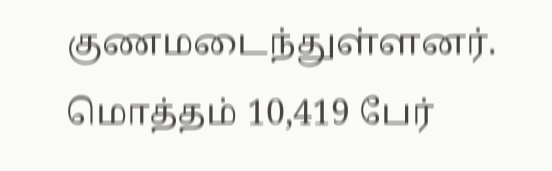குணமடைந்துள்ளனர். மொத்தம் 10,419 பேர்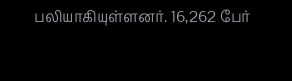பலியாகியுள்ளனர். 16,262 பேர்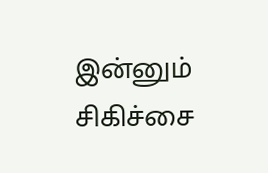இன்னும் சிகிச்சை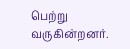பெற்று வருகின்றனர்.